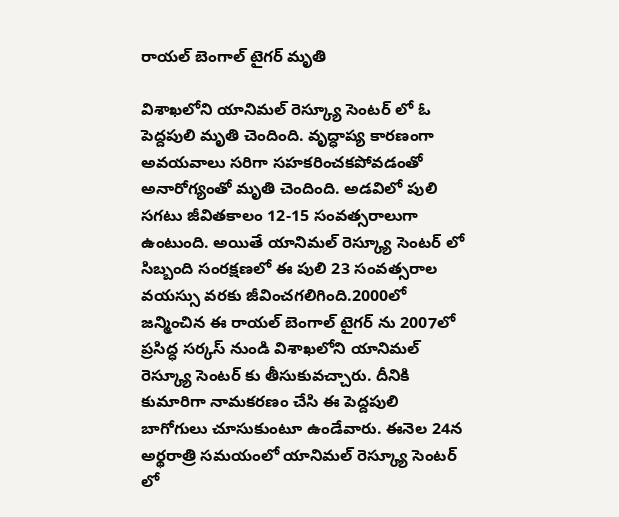రాయల్ బెంగాల్ టైగర్ మృతి

విశాఖలోని యానిమల్ రెస్క్యూ సెంటర్ లో ఓ పెద్దపులి మృతి చెందింది. వృద్ధాప్య కారణంగా అవయవాలు సరిగా సహకరించకపోవడంతో అనారోగ్యంతో మృతి చెందింది. అడవిలో పులి సగటు జీవితకాలం 12-15 సంవత్సరాలుగా ఉంటుంది. అయితే యానిమల్ రెస్క్యూ సెంటర్ లో సిబ్బంది సంరక్షణలో ఈ పులి 23 సంవత్సరాల వయస్సు వరకు జీవించగలిగింది.2000లో జన్మించిన ఈ రాయల్ బెంగాల్ టైగర్ ను 2007లో ప్రసిద్ధ సర్కస్ నుండి విశాఖలోని యానిమల్ రెస్క్యూ సెంటర్ కు తీసుకువచ్చారు. దీనికి కుమారిగా నామకరణం చేసి ఈ పెద్దపులి బాగోగులు చూసుకుంటూ ఉండేవారు. ఈనెల 24న అర్థరాత్రి సమయంలో యానిమల్ రెస్క్యూ సెంటర్ లో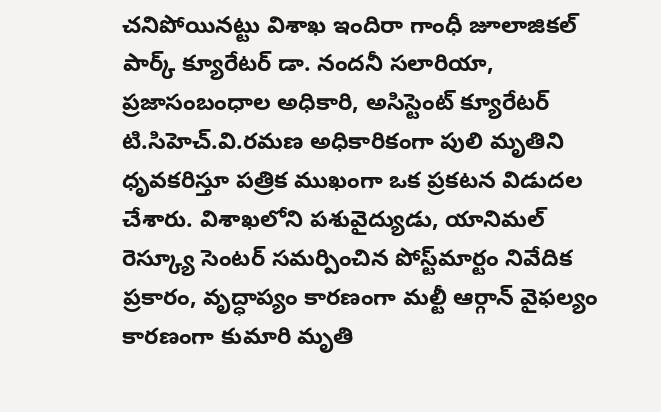చనిపోయినట్టు విశాఖ ఇందిరా గాంధీ జూలాజికల్ పార్క్ క్యూరేటర్ డా. నందనీ సలారియా, ప్రజాసంబంధాల అధికారి, అసిస్టెంట్ క్యూరేటర్ టి.సిహెచ్.వి.రమణ అధికారికంగా పులి మృతిని ధృవకరిస్తూ పత్రిక ముఖంగా ఒక ప్రకటన విడుదల చేశారు. విశాఖలోని పశువైద్యుడు, యానిమల్ రెస్క్యూ సెంటర్ సమర్పించిన పోస్ట్‌మార్టం నివేదిక ప్రకారం, వృద్ధాప్యం కారణంగా మల్టీ ఆర్గాన్ వైఫల్యం కారణంగా కుమారి మృతి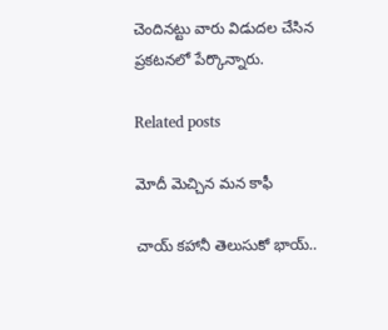చెందినట్టు వారు విడుదల చేసిన ప్రకటనలో పేర్కొన్నారు.

Related posts

మోదీ మెచ్చిన మన కాఫీ

చాయ్ కహానీ తెలుసుకో భాయ్..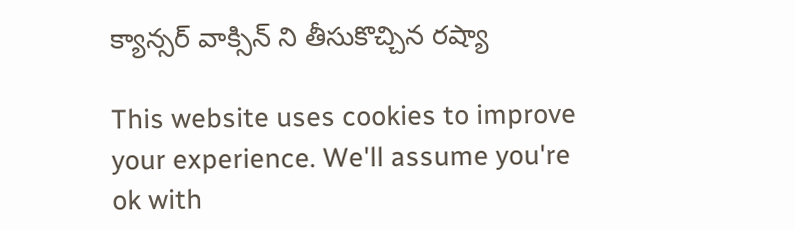క్యాన్సర్ వాక్సిన్ ని తీసుకొచ్చిన రష్యా

This website uses cookies to improve your experience. We'll assume you're ok with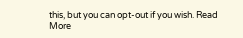this, but you can opt-out if you wish. Read More